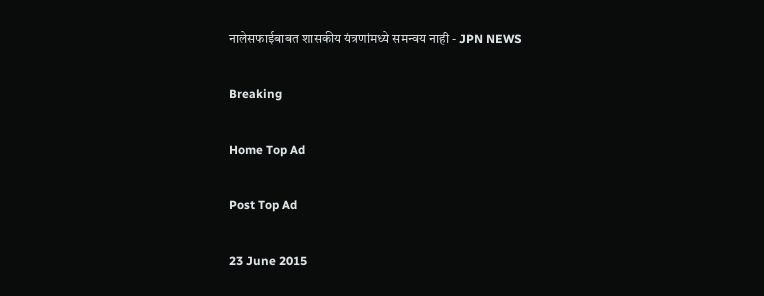नालेसफाईबाबत शासकीय यंत्रणांमध्ये समन्वय नाही - JPN NEWS

Breaking

Home Top Ad

Post Top Ad

23 June 2015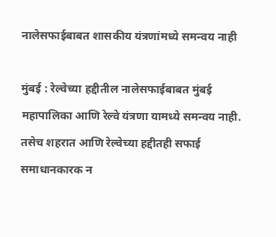नालेसफाईबाबत शासकीय यंत्रणांमध्ये समन्वय नाही

मुंबई : रेल्वेच्या हद्दीतील नालेसफाईबाबत मुंबई महापालिका आणि रेल्वे यंत्रणा यामध्ये समन्वय नाही. तसेच शहरात आणि रेल्वेच्या हद्दीतही सफाई समाधानकारक न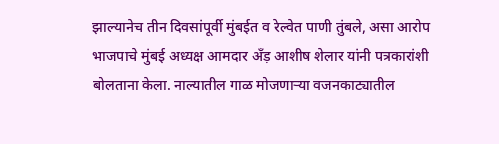झाल्यानेच तीन दिवसांपूर्वी मुंबईत व रेल्वेत पाणी तुंबले, असा आरोप भाजपाचे मुंबई अध्यक्ष आमदार अँड़ आशीष शेलार यांनी पत्रकारांशी बोलताना केला. नाल्यातील गाळ मोजणार्‍या वजनकाट्यातील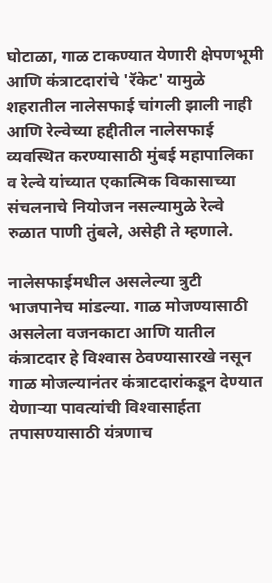घोटाळा, गाळ टाकण्यात येणारी क्षेपणभूमी आणि कंत्राटदारांचे 'रॅकेट' यामुळे शहरातील नालेसफाई चांगली झाली नाही आणि रेल्वेच्या हद्दीतील नालेसफाई व्यवस्थित करण्यासाठी मुंबई महापालिका व रेल्वे यांच्यात एकात्मिक विकासाच्या संचलनाचे नियोजन नसल्यामुळे रेल्वे रुळात पाणी तुंबले, असेही ते म्हणाले.

नालेसफाईमधील असलेल्या त्रुटी भाजपानेच मांडल्या. गाळ मोजण्यासाठी असलेला वजनकाटा आणि यातील कंत्राटदार हे विश्‍वास ठेवण्यासारखे नसून गाळ मोजल्यानंतर कंत्राटदारांकडून देण्यात येणार्‍या पावत्यांची विश्‍वासार्हता तपासण्यासाठी यंत्रणाच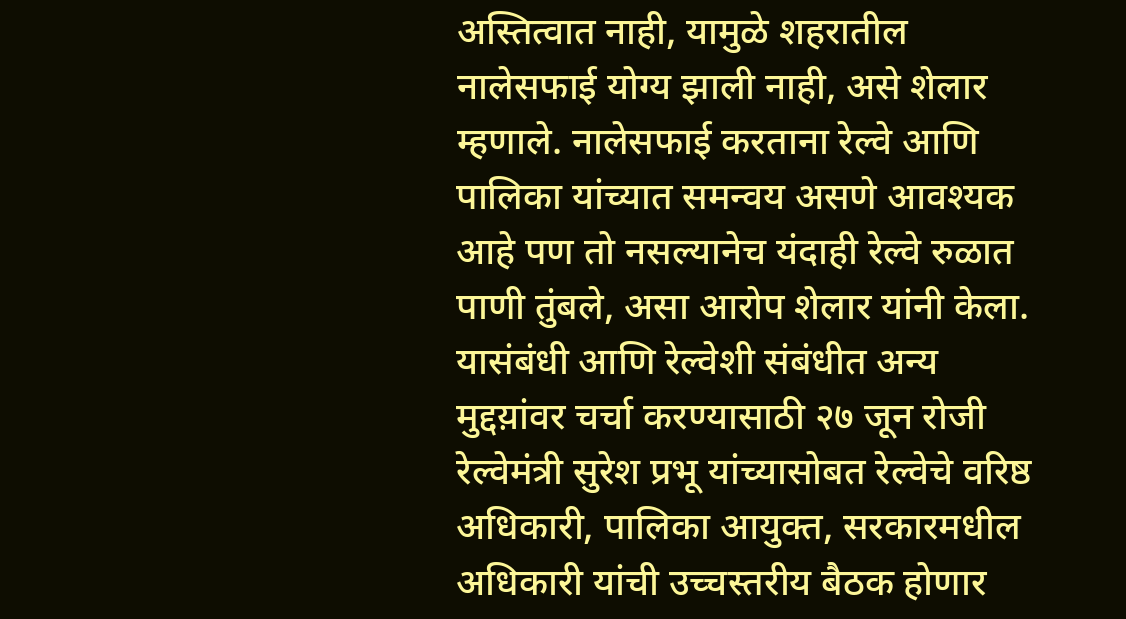अस्तित्वात नाही, यामुळे शहरातील नालेसफाई योग्य झाली नाही, असे शेलार म्हणाले. नालेसफाई करताना रेल्वे आणि पालिका यांच्यात समन्वय असणे आवश्यक आहे पण तो नसल्यानेच यंदाही रेल्वे रुळात पाणी तुंबले, असा आरोप शेलार यांनी केला. यासंबंधी आणि रेल्वेशी संबंधीत अन्य मुद्दय़ांवर चर्चा करण्यासाठी २७ जून रोजी रेल्वेमंत्री सुरेश प्रभू यांच्यासोबत रेल्वेचे वरिष्ठ अधिकारी, पालिका आयुक्त, सरकारमधील अधिकारी यांची उच्चस्तरीय बैठक होणार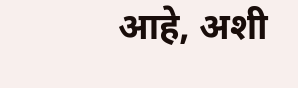आहे, अशी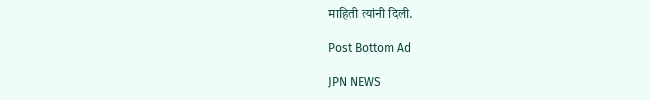माहिती त्यांनी दिली.

Post Bottom Ad

JPN NEWS